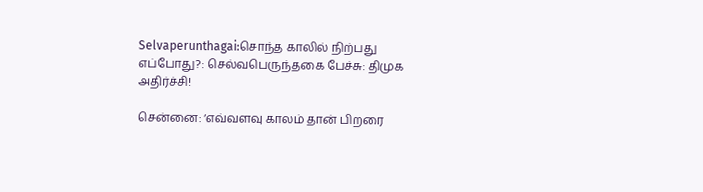Selvaperunthagai:சொந்த காலில் நிற்பது எப்போது?: செல்வபெருந்தகை பேச்சு: திமுக அதிர்ச்சி!

சென்னை: ‘எவ்வளவு காலம் தான் பிறரை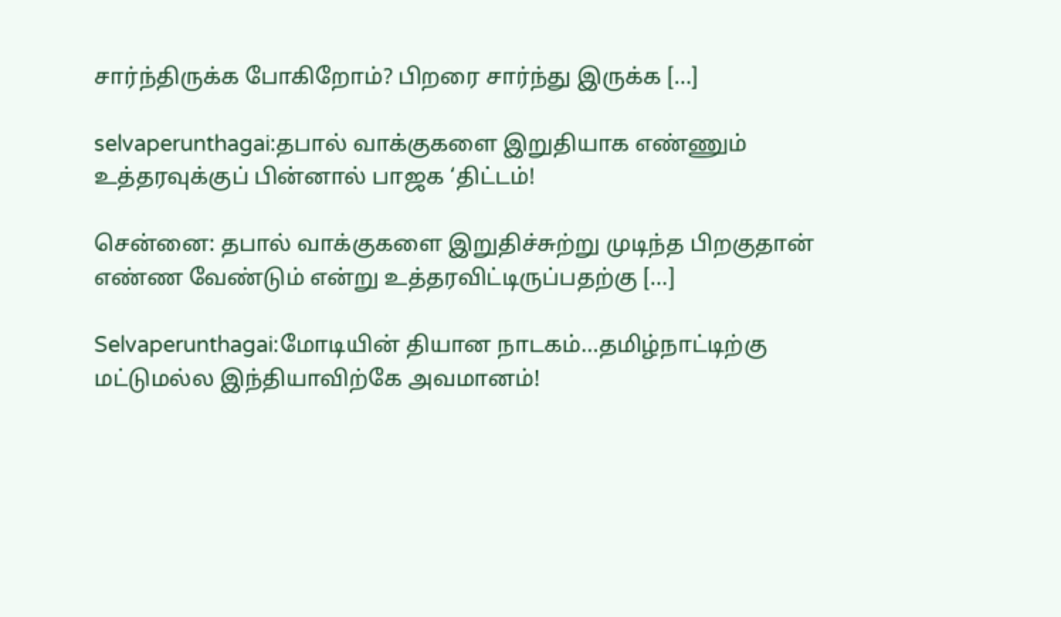சார்ந்திருக்க போகிறோம்? பிறரை சார்ந்து இருக்க […]

selvaperunthagai:தபால் வாக்குகளை இறுதியாக எண்ணும் உத்தரவுக்குப் பின்னால் பாஜக ‘திட்டம்!

சென்னை: தபால் வாக்குகளை இறுதிச்சுற்று முடிந்த பிறகுதான் எண்ண வேண்டும் என்று உத்தரவிட்டிருப்பதற்கு […]

Selvaperunthagai:மோடியின் தியான நாடகம்…தமிழ்நாட்டிற்கு மட்டுமல்ல இந்தியாவிற்கே அவமானம்!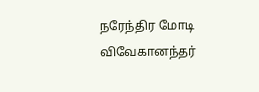நரேந்திர மோடி விவேகானந்தர்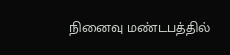நினைவு மண்டபத்தில்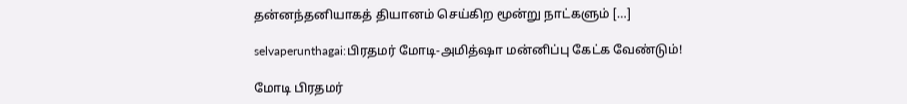தன்னந்தனியாகத் தியானம் செய்கிற மூன்று நாட்களும் […]

selvaperunthagai:பிரதமர் மோடி-அமித்ஷா மன்னிப்பு கேட்க வேண்டும்!

மோடி பிரதமர்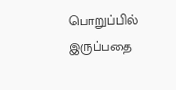பொறுப்பில் இருப்பதை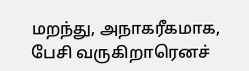மறந்து, அநாகரீகமாக, பேசி வருகிறாரெனச்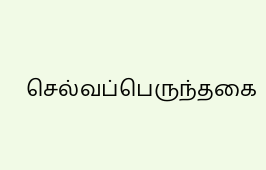செல்வப்பெருந்தகை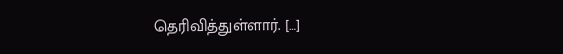தெரிவித்துள்ளார். […]